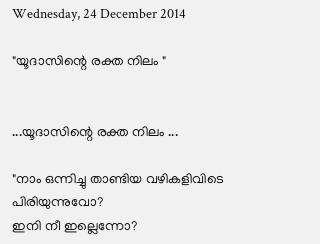Wednesday, 24 December 2014

"യൂദാസിന്റെ രക്ത നിലം "


...യൂദാസിന്റെ രക്ത നിലം ...

"നാം ഒന്നിച്ചു താണ്ടിയ വഴികളിവിടെ പിരിയുന്നുവോ?
ഇനി നീ ഇല്ലെന്നോ?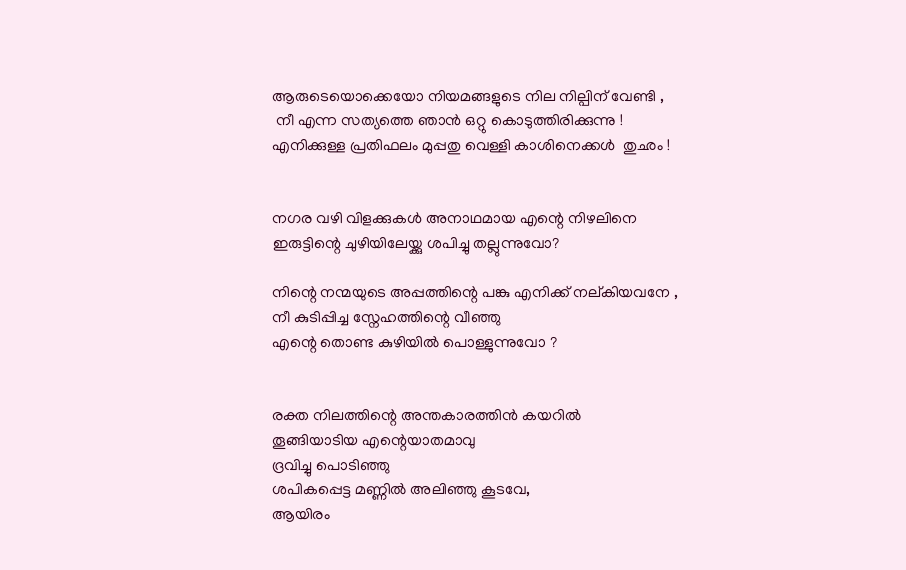ആരുടെയൊക്കെയോ നിയമങ്ങളുടെ നില നില്പിന് വേണ്ടി ,
 നീ എന്ന സത്യത്തെ ഞാൻ ഒറ്റു കൊടുത്തിരിക്കുന്നു !
എനിക്കുള്ള പ്രതിഫലം മുപ്പതു വെള്ളി കാശിനെക്കൾ  തുഛം !


നഗര വഴി വിളക്കുകൾ അനാഥമായ എന്റെ നിഴലിനെ
ഇരുട്ടിന്റെ ചുഴിയിലേയ്ക്കു ശപിച്ചു തല്ലുന്നുവോ?

നിന്റെ നന്മയുടെ അപ്പത്തിന്റെ പങ്കു എനിക്ക് നല്കിയവനേ ,
നീ കുടിപ്പിച്ച സ്നേഹത്തിന്റെ വീഞ്ഞു
എന്റെ തൊണ്ട കുഴിയിൽ പൊള്ളുന്നുവോ ?


രക്ത നിലത്തിന്റെ അന്തകാരത്തിൻ കയറിൽ
തൂങ്ങിയാടിയ എന്റെയാതമാവു
ദ്രവിച്ചു പൊടിഞ്ഞു
ശപികപ്പെട്ട മണ്ണിൽ അലിഞ്ഞു കൂടവേ,
ആയിരം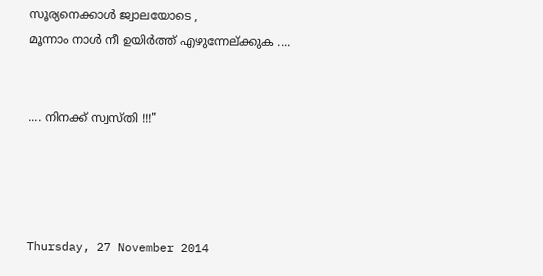സൂര്യനെക്കാൾ ജ്വാലയോടെ ,
മൂന്നാം നാൾ നീ ഉയിർത്ത് എഴുന്നേല്ക്കുക ....


.... നിനക്ക് സ്വസ്തി !!!"




Thursday, 27 November 2014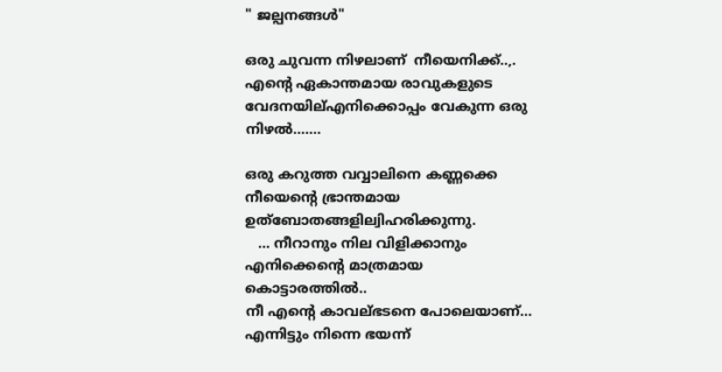" ജല്പനങ്ങൾ"

ഒരു ചുവന്ന നിഴലാണ്  നീയെനിക്ക്..,.
എന്റെ ഏകാന്തമായ രാവുകളുടെ വേദനയില്എനിക്കൊപ്പം വേകുന്ന ഒരു നിഴല്‍.......

ഒരു കറുത്ത വവ്വാലിനെ കണ്ണക്കെ നീയെന്റെ ഭ്രാന്തമായ ഉത്ബോതങ്ങളില്വിഹരിക്കുന്നു.
   ... നീറാനും നില വിളിക്കാനും എനിക്കെന്റെ മാത്രമായ  കൊട്ടാരത്തില്‍..
നീ എന്റെ കാവല്ഭടനെ പോലെയാണ്...
എന്നിട്ടും നിന്നെ ഭയന്ന്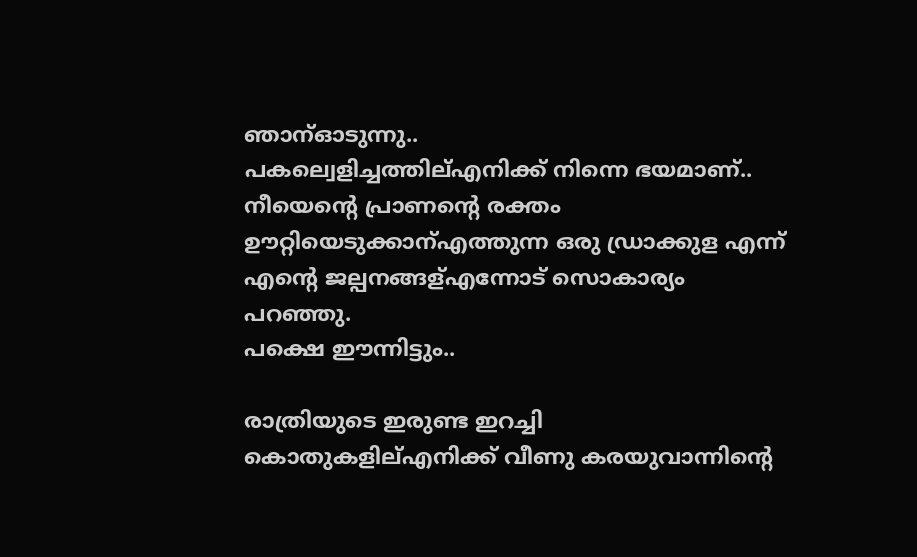ഞാന്ഓടുന്നു..
പകല്വെളിച്ചത്തില്എനിക്ക് നിന്നെ ഭയമാണ്..
നീയെന്റെ പ്രാണന്റെ രക്തം ഊറ്റിയെടുക്കാന്എത്തുന്ന ഒരു ഡ്രാക്കുള എന്ന് എന്റെ ജല്പനങ്ങള്എന്നോട് സൊകാര്യം പറഞ്ഞു.
പക്ഷെ ഈന്നിട്ടും..

രാത്രിയുടെ ഇരുണ്ട ഇറച്ചി കൊതുകളില്എനിക്ക് വീണു കരയുവാന്നിന്റെ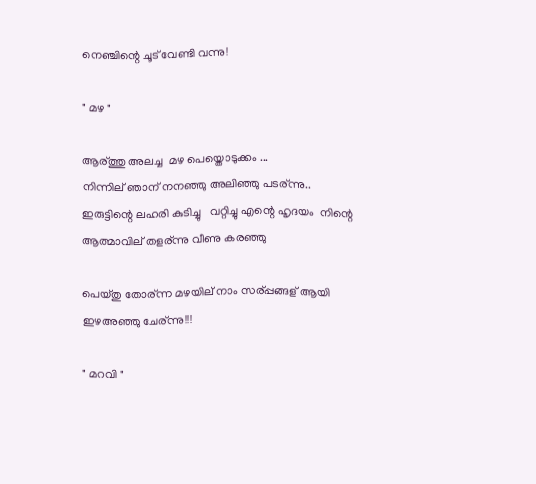നെഞ്ചിന്റെ ചൂട് വേണ്ടി വന്നു!

" മഴ "

ആര്ത്തു അലച്ച  മഴ പെയ്തൊടുക്കം ...
നിന്നില് ഞാന് നനഞ്ഞു അലിഞ്ഞു പടര്ന്നു..
ഇരുട്ടിന്റെ ലഹരി കുടിച്ചു   വറ്റിച്ചു എന്റെ ഹൃദയം  നിന്റെ ആത്മാവില് തളര്ന്നു വീണു കരഞ്ഞു

പെയ്തു തോര്ന്ന മഴയില് നാം സര്പ്പങ്ങള് ആയി ഇഴഅഞ്ഞു ചേര്ന്നു!!!

" മറവി "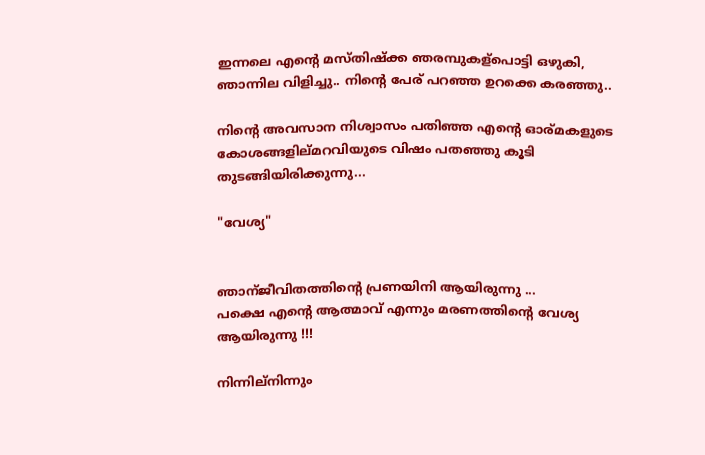ഇന്നലെ എന്റെ മസ്തിഷ്ക്ക ഞരമ്പുകള്പൊട്ടി ഒഴുകി,
ഞാന്നില വിളിച്ചു.. നിന്റെ പേര് പറഞ്ഞ ഉറക്കെ കരഞ്ഞു..

നിന്റെ അവസാന നിശ്വാസം പതിഞ്ഞ എന്റെ ഓര്മകളുടെ കോശങ്ങളില്മറവിയുടെ വിഷം പതഞ്ഞു കൂടി തുടങ്ങിയിരിക്കുന്നു...

"വേശ്യ"


ഞാന്ജീവിതത്തിന്റെ പ്രണയിനി ആയിരുന്നു ...
പക്ഷെ എന്റെ ആത്മാവ് എന്നും മരണത്തിന്റെ വേശ്യ ആയിരുന്നു !!!

നിന്നില്നിന്നും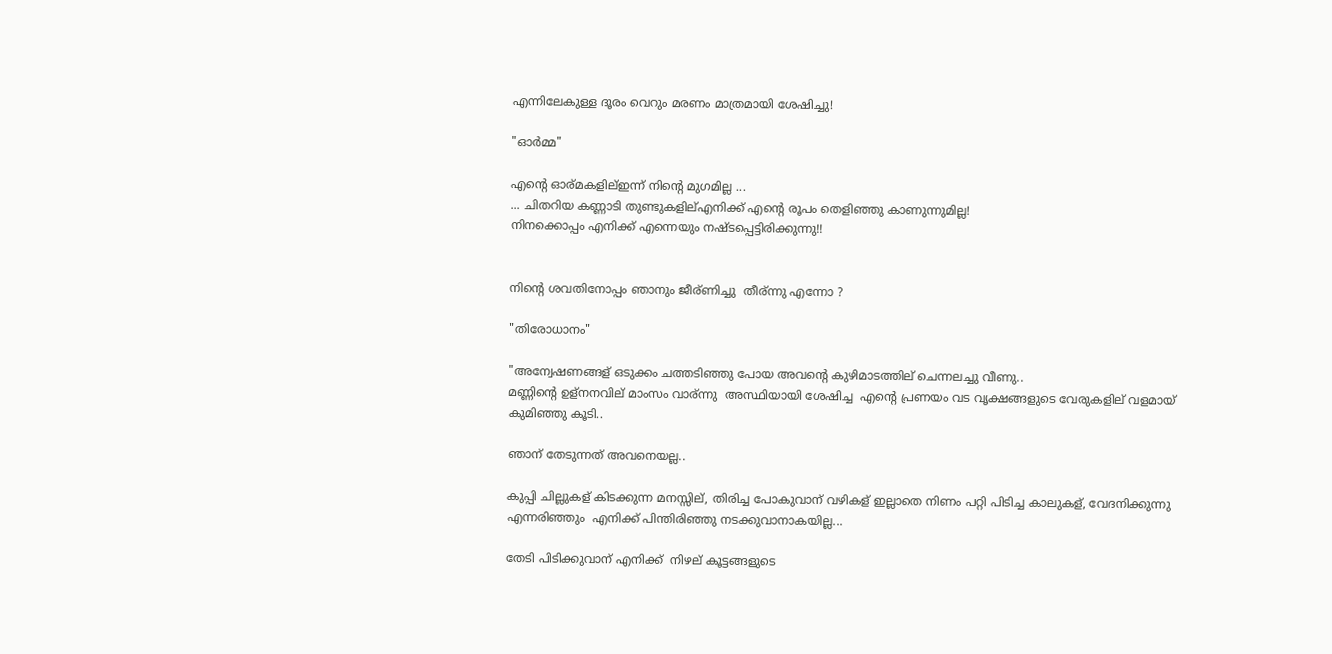എന്നിലേകുള്ള ദൂരം വെറും മരണം മാത്രമായി ശേഷിച്ചു!

"ഓർമ്മ"

എന്റെ ഓര്മകളില്ഇന്ന് നിന്റെ മുഗമില്ല ...
... ചിതറിയ കണ്ണാടി തുണ്ടുകളില്എനിക്ക് എന്റെ രൂപം തെളിഞ്ഞു കാണുന്നുമില്ല!
നിനക്കൊപ്പം എനിക്ക് എന്നെയും നഷ്ടപ്പെട്ടിരിക്കുന്നു!!


നിന്റെ ശവതിനോപ്പം ഞാനും ജീര്ണിച്ചു  തീര്ന്നു എന്നോ ?

"തിരോധാനം"

"അന്വേഷണങ്ങള് ഒടുക്കം ചത്തടിഞ്ഞു പോയ അവന്റെ കുഴിമാടത്തില് ചെന്നലച്ചു വീണു..
മണ്ണിന്റെ ഉള്നനവില് മാംസം വാര്ന്നു  അസ്ഥിയായി ശേഷിച്ച  എന്റെ പ്രണയം വട വൃക്ഷങ്ങളുടെ വേരുകളില് വളമായ് കുമിഞ്ഞു കൂടി..

ഞാന് തേടുന്നത് അവനെയല്ല..

കുപ്പി ചില്ലുകള് കിടക്കുന്ന മനസ്സില്, തിരിച്ച പോകുവാന് വഴികള് ഇല്ലാതെ നിണം പറ്റി പിടിച്ച കാലുകള്, വേദനിക്കുന്നു എന്നരിഞ്ഞും  എനിക്ക് പിന്തിരിഞ്ഞു നടക്കുവാനാകയില്ല...

തേടി പിടിക്കുവാന് എനിക്ക്  നിഴല് കൂട്ടങ്ങളുടെ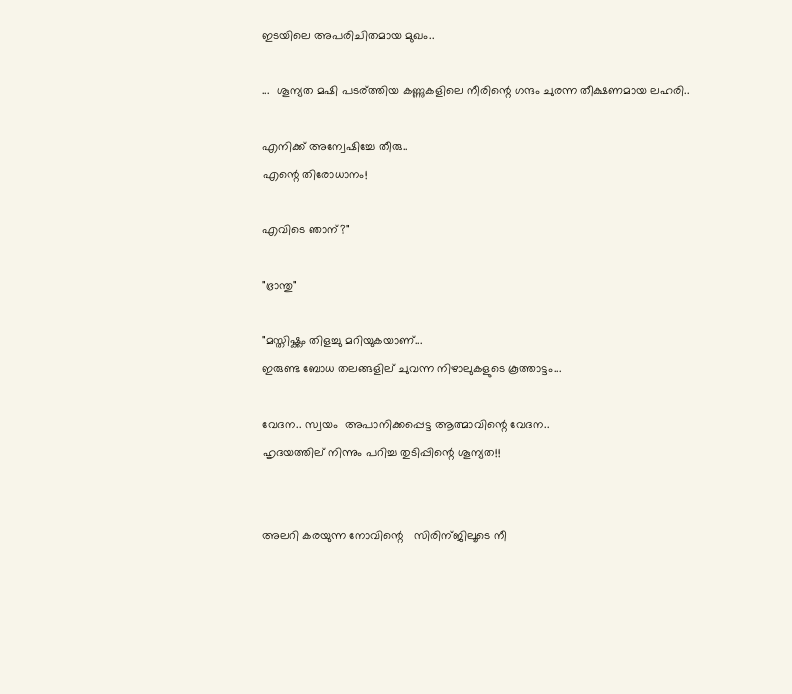ഇടയിലെ അപരിചിതമായ മുഖം..

...  ശൂന്യത മഷി പടര്ത്തിയ കണ്ണുകളിലെ നീരിന്റെ ഗന്ദം ചുരന്ന തീക്ഷണമായ ലഹരി..

എനിക്ക് അന്വേഷിച്ചേ തീരു..
എന്റെ തിരോധാനം!

എവിടെ ഞാന്?"

"ഭ്രാന്തു"

"മസ്തിഷ്ക്കം തിളച്ചു മറിയുകയാണ്...
ഇരുണ്ട ബോധ തലങ്ങളില് ചുവന്ന നിഴാലുകളുടെ കൂത്താട്ടം...

വേദന.. സ്വയം  അപാനിക്കപ്പെട്ട ആത്മാവിന്റെ വേദന..
ഹൃദയത്തില് നിന്നും പറിച്ച തുടിപ്പിന്റെ ശൂന്യത!!


അലറി കരയുന്ന നോവിന്റെ   സിരിന്ജിലൂടെ നീ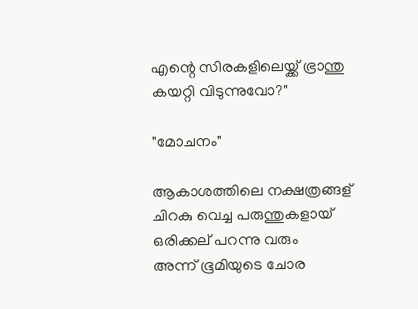എന്റെ സിരകളിലെയ്ക്ക് ഭ്രാന്തു  കയറ്റി വിടുന്നുവോ?"

"മോചനം"

ആകാശത്തിലെ നക്ഷത്രങ്ങള് ചിറകു വെച്ച പരുന്തുകളായ് ഒരിക്കല് പറന്നു വരും
അന്ന് ഭൂമിയുടെ ചോര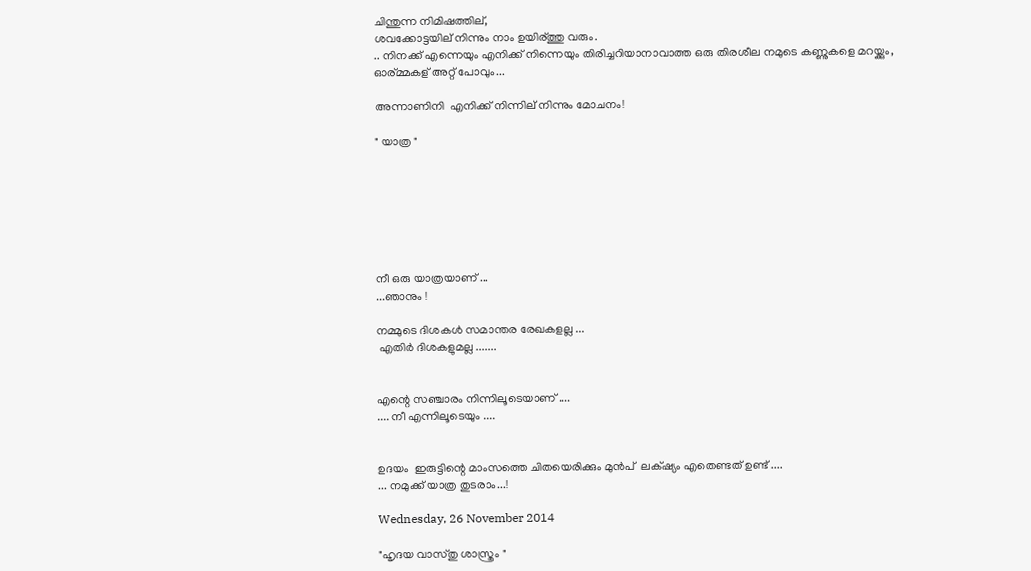ചിന്തുന്ന നിമിഷത്തില്,
ശവക്കോട്ടയില് നിന്നും നാം ഉയിര്ത്തു വരും.
.. നിനക്ക് എന്നെയും എനിക്ക് നിന്നെയും തിരിച്ചറിയാനാവാത്ത ഒരു തിരശീല നമുടെ കണ്ണുകളെ മറയ്ക്കും,
ഓര്മ്മകള് അറ്റ് പോവും...

അന്നാണിനി  എനിക്ക് നിന്നില് നിന്നും മോചനം!

" യാത്ര "







നീ ഒരു യാത്രയാണ്‌ ...
...ഞാനും !

നമ്മുടെ ദിശകൾ സമാന്തര രേഖകളല്ല ...
 എതിർ ദിശകളുമല്ല .......


എന്റെ സഞ്ചാരം നിന്നിലൂടെയാണ് ....
.... നീ എന്നിലൂടെയും ....


ഉദയം  ഇരുട്ടിന്റെ മാംസത്തെ ചിതയെരിക്കും മുൻപ്  ലക്‌ഷ്യം എതെണ്ടത് ഉണ്ട് ....
... നമുക്ക് യാത്ര തുടരാം...!

Wednesday, 26 November 2014

"ഹൃദയ വാസ്തു ശാസ്ത്രം "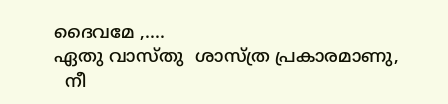ദൈവമേ ,....
ഏതു വാസ്തു  ശാസ്ത്ര പ്രകാരമാണു,
  നീ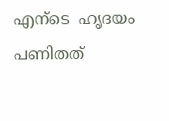എന്ടെ  ഹൃദയം പണിതത്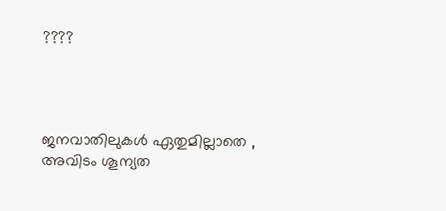????




ജനവാതിലുകൾ ഏതുമില്ലാതെ ,
അവിടം ശൂന്യത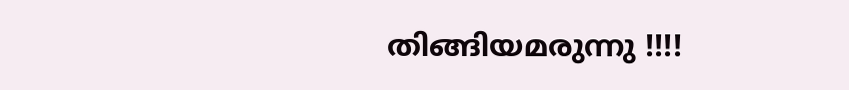തിങ്ങിയമരുന്നു !!!!